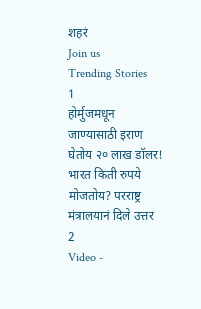शहरं
Join us
Trending Stories
1
होर्मुजमधून जाण्यासाठी इराण घेतोय २० लाख डॉलर! भारत किती रुपये मोजतोय? परराष्ट्र मंत्रालयानं दिले उत्तर
2
Video -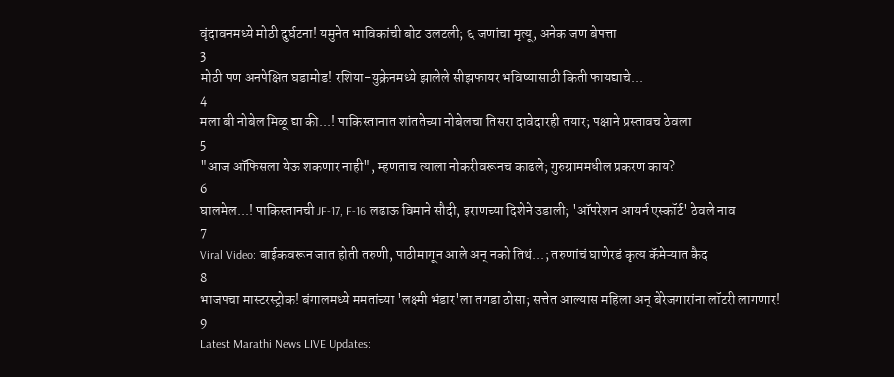वृंदावनमध्ये मोठी दुर्घटना! यमुनेत भाविकांची बोट उलटली; ६ जणांचा मृत्यू, अनेक जण बेपत्ता
3
मोठी पण अनपेक्षित घडामोड! रशिया-युक्रेनमध्ये झालेले सीझफायर भविष्यासाठी किती फायद्याचे...
4
मला बी नोबेल मिळू द्या की...! पाकिस्तानात शांततेच्या नोबेलचा तिसरा दावेदारही तयार; पक्षाने प्रस्तावच ठेवला
5
"आज ऑफिसला येऊ शकणार नाही", म्हणताच त्याला नोकरीवरूनच काढले; गुरुग्राममधील प्रकरण काय?
6
घालमेल...! पाकिस्तानची JF-17, F-16 लढाऊ विमाने सौदी, इराणच्या दिशेने उडाली; 'ऑपरेशन आयर्न एस्कॉर्ट' ठेवले नाव
7
Viral Video: बाईकवरून जात होती तरुणी, पाठीमागून आले अन् नको तिथं...; तरुणांचं घाणेरडं कृत्य कॅमेऱ्यात कैद
8
भाजपचा मास्टरस्ट्रोक! बंगालमध्ये ममतांच्या 'लक्ष्मी भंडार'ला तगडा ठोसा; सत्तेत आल्यास महिला अन् बेरेजगारांना लॉटरी लागणार!
9
Latest Marathi News LIVE Updates: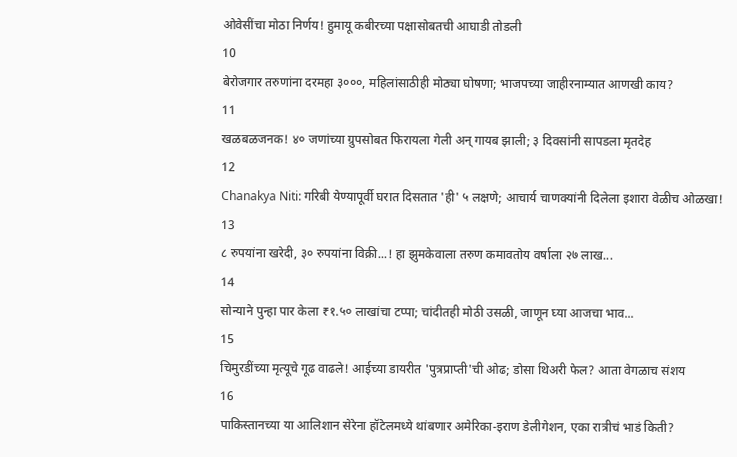ओवेसींचा मोठा निर्णय! हुमायू कबीरच्या पक्षासोबतची आघाडी तोडली
10
बेरोजगार तरुणांना दरमहा ३०००, महिलांसाठीही मोठ्या घोषणा; भाजपच्या जाहीरनाम्यात आणखी काय?
11
खळबळजनक! ४० जणांच्या ग्रुपसोबत फिरायला गेली अन् गायब झाली; ३ दिवसांनी सापडला मृतदेह
12
Chanakya Niti: गरिबी येण्यापूर्वी घरात दिसतात 'ही' ५ लक्षणे; आचार्य चाणक्यांनी दिलेला इशारा वेळीच ओळखा!
13
८ रुपयांना खरेदी, ३० रुपयांना विक्री...! हा झुमकेवाला तरुण कमावतोय वर्षाला २७ लाख...
14
सोन्याने पुन्हा पार केला ₹१.५० लाखांचा टप्पा; चांदीतही मोठी उसळी, जाणून घ्या आजचा भाव...
15
चिमुरडींच्या मृत्यूचे गूढ वाढले! आईच्या डायरीत 'पुत्रप्राप्ती'ची ओढ; डोसा थिअरी फेल? आता वेगळाच संशय
16
पाकिस्तानच्या या आलिशान सेरेना हॉटेलमध्ये थांबणार अमेरिका-इराण डेलीगेशन, एका रात्रीचं भाडं किती?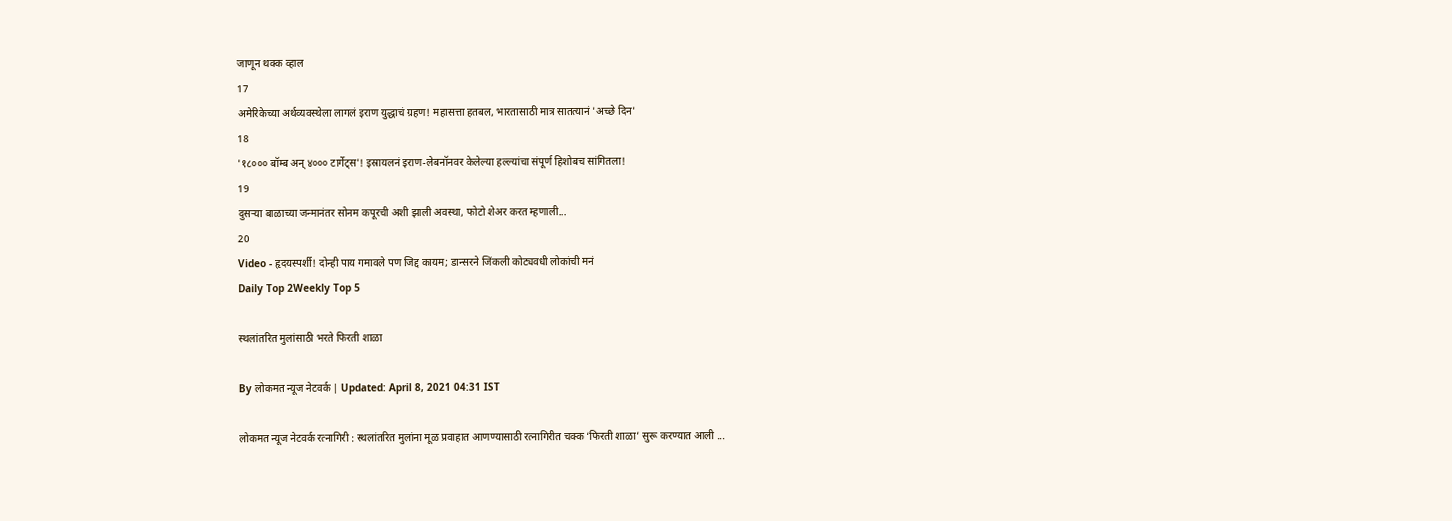जाणून थक्क व्हाल
17
अमेरिकेच्या अर्थव्यवस्थेला लागलं इराण युद्धाचं ग्रहण! महासत्ता हतबल, भारतासाठी मात्र सातत्यानं 'अच्छे दिन'
18
'१८००० बॉम्ब अन् ४००० टार्गेट्स'! इस्रायलनं इराण-लेबनॉनवर केलेल्या हल्ल्यांचा संपूर्ण हिशोबच सांगितला!
19
दुसऱ्या बाळाच्या जन्मानंतर सोनम कपूरची अशी झाली अवस्था, फोटो शेअर करत म्हणाली...
20
Video - हृदयस्पर्शी! दोन्ही पाय गमावले पण जिद्द कायम; डान्सरने जिंकली कोट्यवधी लोकांची मनं
Daily Top 2Weekly Top 5

स्थलांतरित मुलांसाठी भरते फिरती शाळा

By लोकमत न्यूज नेटवर्क | Updated: April 8, 2021 04:31 IST

लोकमत न्यूज नेटवर्क रत्नागिरी : स्थलांतरित मुलांना मूळ प्रवाहात आणण्यासाठी रत्नागिरीत चक्क ‘फिरती शाळा’ सुरू करण्यात आली ...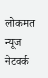लोकमत न्यूज नेटवर्क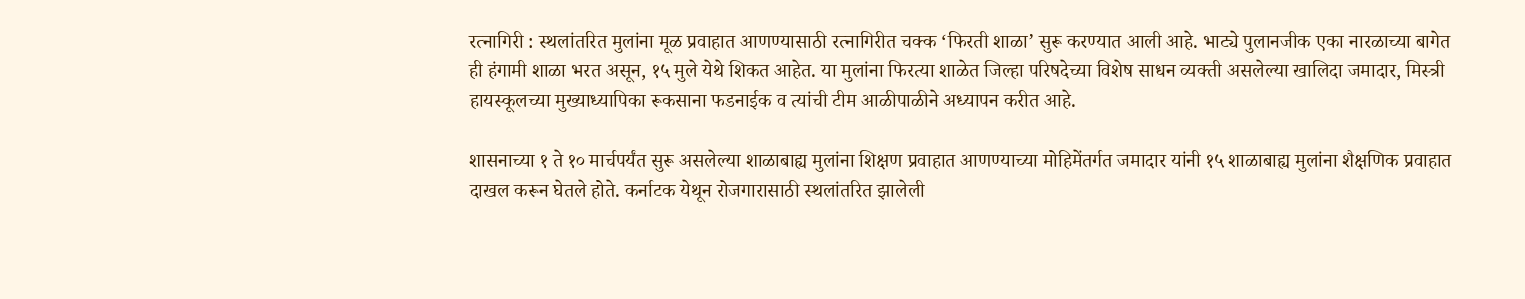रत्नागिरी : स्थलांतरित मुलांना मूळ प्रवाहात आणण्यासाठी रत्नागिरीत चक्क ‘फिरती शाळा’ सुरू करण्यात आली आहे. भाट्ये पुलानजीक एका नारळाच्या बागेत ही हंगामी शाळा भरत असून, १५ मुले येथे शिकत आहेत. या मुलांना फिरत्या शाळेत जिल्हा परिषदेच्या विशेष साधन व्यक्ती असलेल्या खालिदा जमादार, मिस्त्री हायस्कूलच्या मुख्याध्यापिका रूकसाना फडनाईक व त्यांची टीम आळीपाळीने अध्यापन करीत आहे.

शासनाच्या १ ते १० मार्चपर्यंत सुरू असलेल्या शाळाबाह्य मुलांना शिक्षण प्रवाहात आणण्याच्या मोहिमेंतर्गत जमादार यांनी १५ शाळाबाह्य मुलांना शैक्षणिक प्रवाहात दाखल करून घेतले होते. कर्नाटक येथून रोजगारासाठी स्थलांतरित झालेली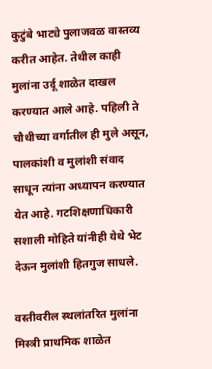कुटुंबे भाट्ये पुलाजवळ वास्तव्य करीत आहेत. तेथील काही मुलांना उर्दू शाळेत दाखल करण्यात आले आहे. पहिली ते चौथीच्या वर्गातील ही मुले असून, पालकांशी व मुलांशी संवाद साधून त्यांना अध्यापन करण्यात येत आहे. गटशिक्षणाधिकारी सशाली मोहिते यांनीही येथे भेट देऊन मुलांशी हितगुज साधले.

वस्तीवरील स्थलांतरित मुलांना मिस्त्री प्राथमिक शाळेत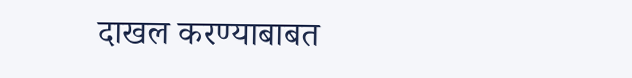दाखल करण्याबाबत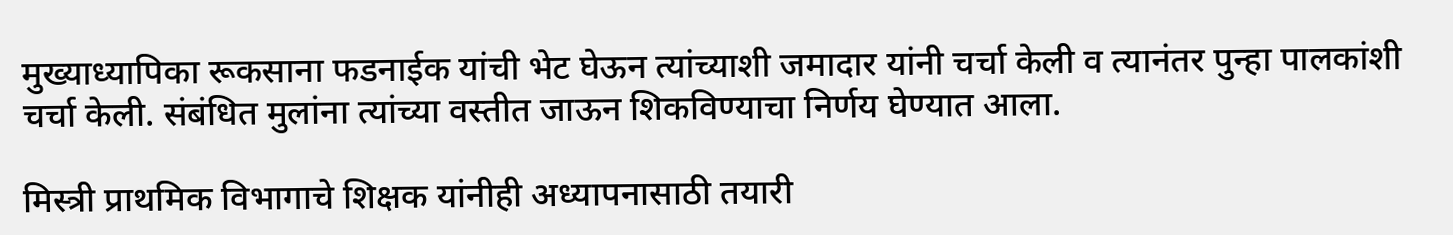मुख्याध्यापिका रूकसाना फडनाईक यांची भेट घेऊन त्यांच्याशी जमादार यांनी चर्चा केली व त्यानंतर पुन्हा पालकांशी चर्चा केली. संबंधित मुलांना त्यांच्या वस्तीत जाऊन शिकविण्याचा निर्णय घेण्यात आला.

मिस्त्री प्राथमिक विभागाचे शिक्षक यांनीही अध्यापनासाठी तयारी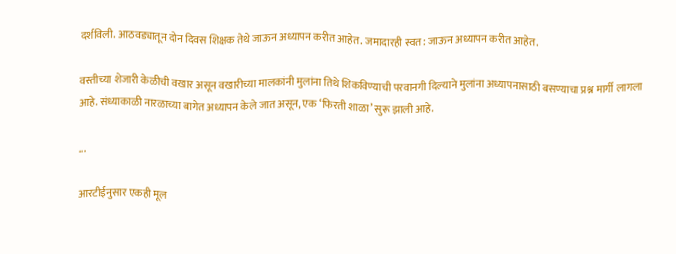दर्शविली. आठवड्यातून दोन दिवस शिक्षक तेथे जाऊन अध्यापन करीत आहेत. जमादारही स्वत: जाऊन अध्यापन करीत आहेत.

वस्तीच्या शेजारी केळीची वखार असून वखारीच्या मालकांनी मुलांना तिथे शिकविण्याची परवानगी दिल्याने मुलांना अध्यापनासाठी बसण्याचा प्रश्न मार्गी लागला आहे. संध्याकाळी नारळाच्या बागेत अध्यापन केले जात असून, एक ‘फिरती शाळा’ सुरू झाली आहे.

...

आरटीईनुसार एकही मूल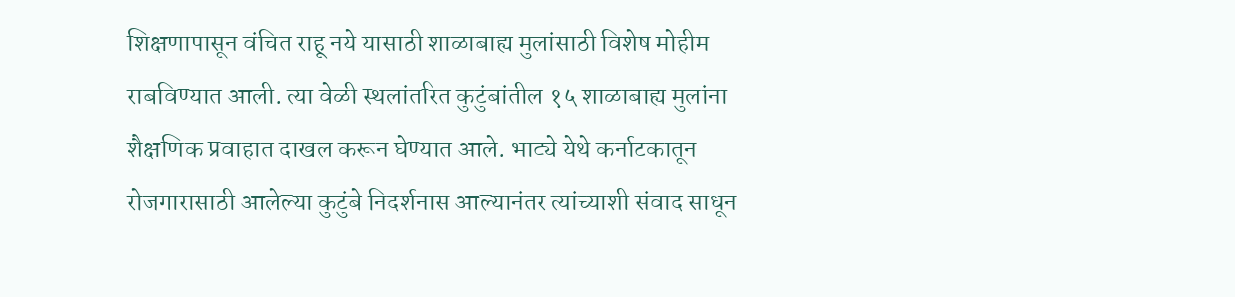शिक्षणापासून वंचित राहू नये यासाठी शाळाबाह्य मुलांसाठी विशेष मोहीम राबविण्यात आली. त्या वेळी स्थलांतरित कुटुंबांतील १५ शाळाबाह्य मुलांना शैक्षणिक प्रवाहात दाखल करून घेण्यात आले. भाट्ये येथे कर्नाटकातून रोजगारासाठी आलेल्या कुटुंबे निदर्शनास आल्यानंतर त्यांच्याशी संवाद साधून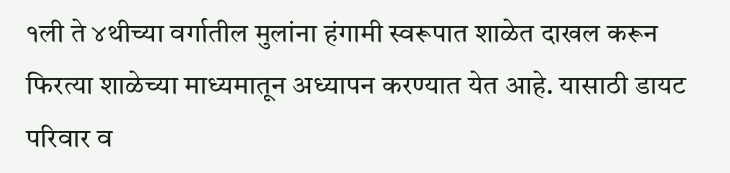१ली ते ४थीच्या वर्गातील मुलांना हंगामी स्वरूपात शाळेत दाखल करून फिरत्या शाळेच्या माध्यमातून अध्यापन करण्यात येत आहे. यासाठी डायट परिवार व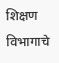शिक्षण विभागाचे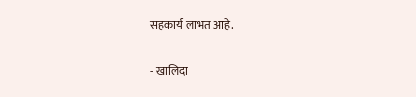सहकार्य लाभत आहे.

- खालिदा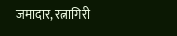जमादार, रत्नागिरी